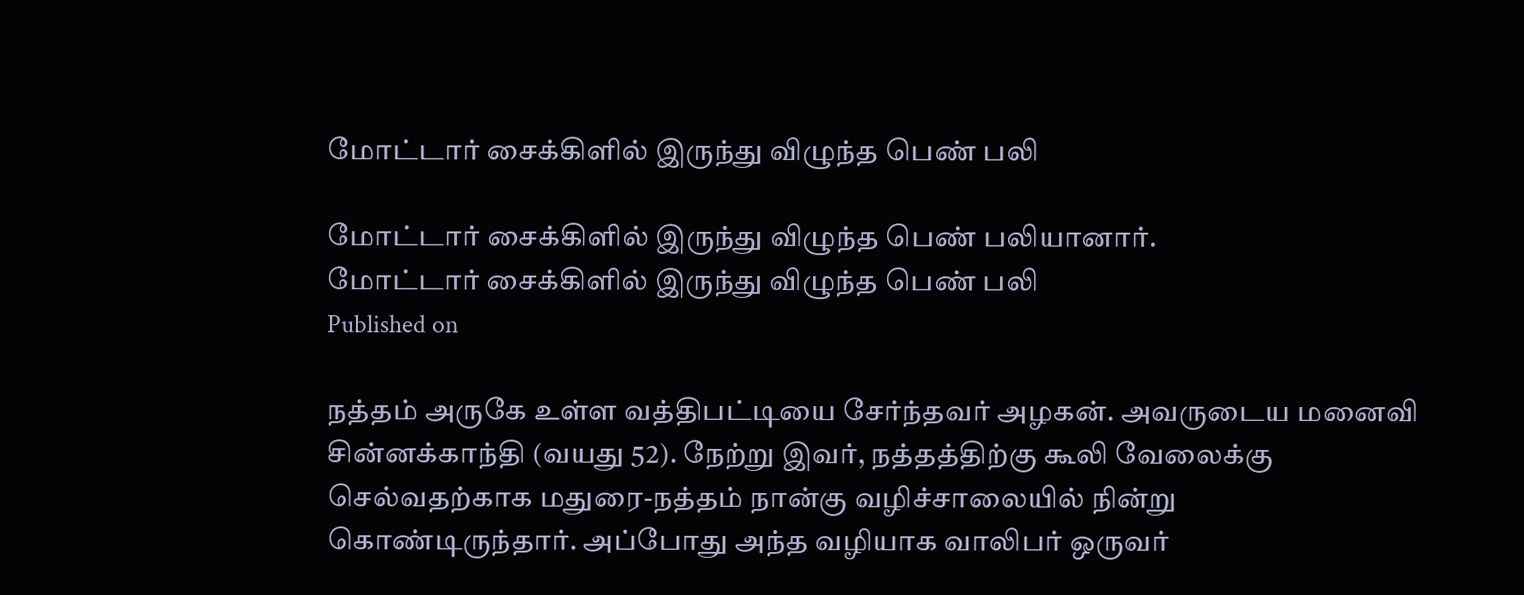மோட்டார் சைக்கிளில் இருந்து விழுந்த பெண் பலி

மோட்டார் சைக்கிளில் இருந்து விழுந்த பெண் பலியானார்.
மோட்டார் சைக்கிளில் இருந்து விழுந்த பெண் பலி
Published on

நத்தம் அருகே உள்ள வத்திபட்டியை சேர்ந்தவர் அழகன். அவருடைய மனைவி சின்னக்காந்தி (வயது 52). நேற்று இவர், நத்தத்திற்கு கூலி வேலைக்கு செல்வதற்காக மதுரை-நத்தம் நான்கு வழிச்சாலையில் நின்று கொண்டிருந்தார். அப்போது அந்த வழியாக வாலிபர் ஒருவர்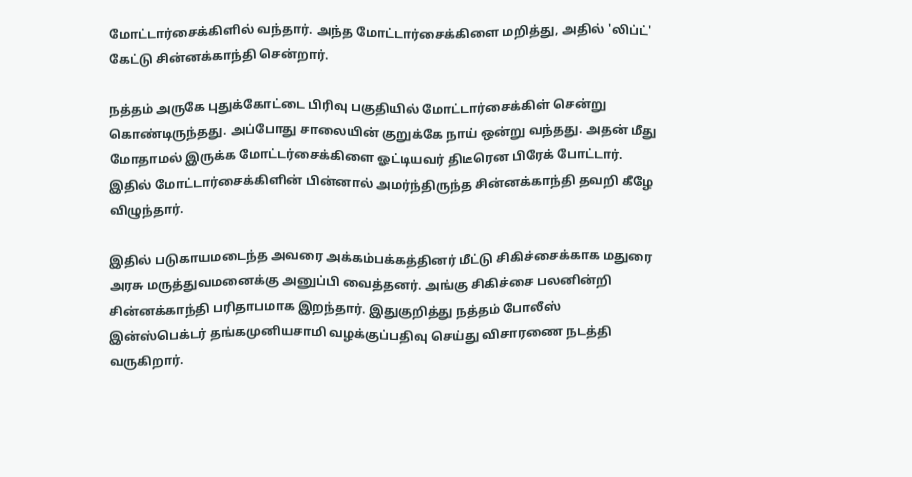மோட்டார்சைக்கிளில் வந்தார். அந்த மோட்டார்சைக்கிளை மறித்து, அதில் 'லிப்ட்' கேட்டு சின்னக்காந்தி சென்றார்.

நத்தம் அருகே புதுக்கோட்டை பிரிவு பகுதியில் மோட்டார்சைக்கிள் சென்று கொண்டிருந்தது. அப்போது சாலையின் குறுக்கே நாய் ஒன்று வந்தது. அதன் மீது மோதாமல் இருக்க மோட்டர்சைக்கிளை ஓட்டியவர் திடீரென பிரேக் போட்டார். இதில் மோட்டார்சைக்கிளின் பின்னால் அமர்ந்திருந்த சின்னக்காந்தி தவறி கீழே விழுந்தார்.

இதில் படுகாயமடைந்த அவரை அக்கம்பக்கத்தினர் மீட்டு சிகிச்சைக்காக மதுரை அரசு மருத்துவமனைக்கு அனுப்பி வைத்தனர். அங்கு சிகிச்சை பலனின்றி சின்னக்காந்தி பரிதாபமாக இறந்தார். இதுகுறித்து நத்தம் போலீஸ் இன்ஸ்பெக்டர் தங்கமுனியசாமி வழக்குப்பதிவு செய்து விசாரணை நடத்தி வருகிறார்.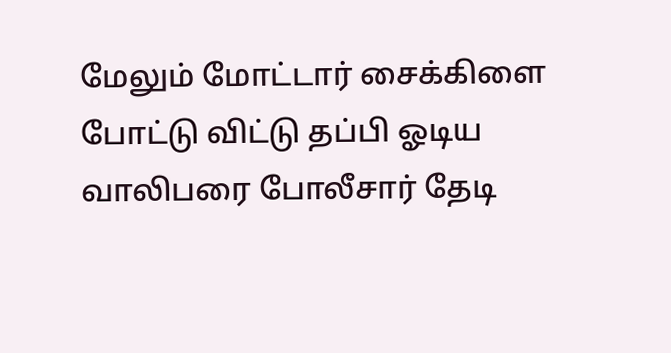மேலும் மோட்டார் சைக்கிளை போட்டு விட்டு தப்பி ஓடிய வாலிபரை போலீசார் தேடி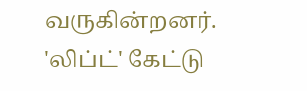வருகின்றனர். 'லிப்ட்' கேட்டு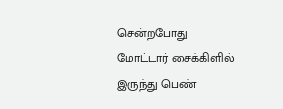சென்றபோது மோட்டார் சைக்கிளில் இருந்து பெண்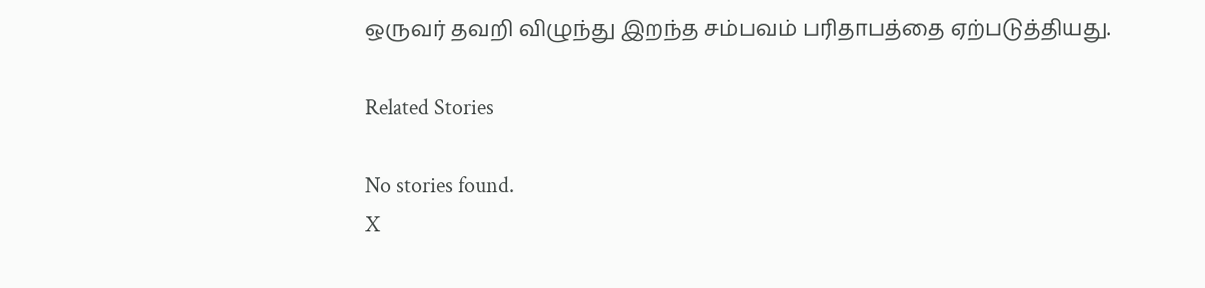ஒருவர் தவறி விழுந்து இறந்த சம்பவம் பரிதாபத்தை ஏற்படுத்தியது.

Related Stories

No stories found.
X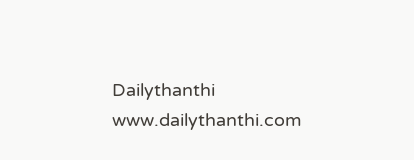Dailythanthi
www.dailythanthi.com